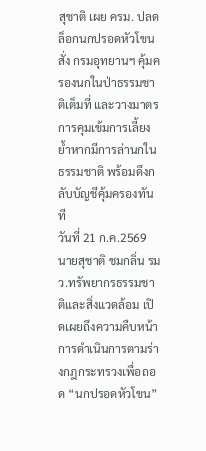สุชาติ เผย ครม. ปลดล็อกนกปรอดหัวโขน สั่ง กรมอุทยานฯ คุ้มครองนกในป่าธรรมชาติเต็มที่ และวางมาตรการคุมเข้มการเลี้ยง ย้ำหากมีการล่านกในธรรมชาติ พร้อมดึงกลับบัญชีคุ้มครองทันที
วันที่ 21 ก.ค.2569 นายสุชาติ ชมกลิ่น รมว.ทรัพยากรธรรมชาติและสิ่งแวดล้อม เปิดเผยถึงความคืบหน้าการดำเนินการตามร่างกฎกระทรวงเพื่อถอด “นกปรอดหัวโขน”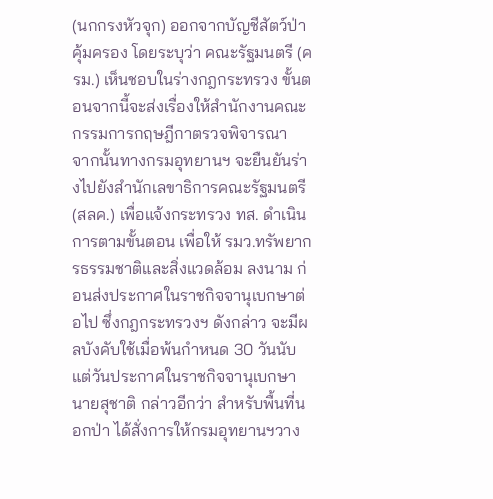(นกกรงหัวจุก) ออกจากบัญชีสัตว์ป่าคุ้มครอง โดยระบุว่า คณะรัฐมนตรี (ครม.) เห็นชอบในร่างกฎกระทรวง ขั้นตอนจากนี้จะส่งเรื่องให้สำนักงานคณะกรรมการกฤษฎีกาตรวจพิจารณา
จากนั้นทางกรมอุทยานฯ จะยืนยันร่างไปยังสำนักเลขาธิการคณะรัฐมนตรี (สลค.) เพื่อแจ้งกระทรวง ทส. ดำเนินการตามขั้นตอน เพื่อให้ รมว.ทรัพยากรธรรมชาติและสิ่งแวดล้อม ลงนาม ก่อนส่งประกาศในราชกิจจานุเบกษาต่อไป ซึ่งกฎกระทรวงฯ ดังกล่าว จะมีผลบังคับใช้เมื่อพ้นกำหนด 30 วันนับแต่วันประกาศในราชกิจจานุเบกษา
นายสุชาติ กล่าวอีกว่า สำหรับพื้นที่นอกป่า ได้สั่งการให้กรมอุทยานฯวาง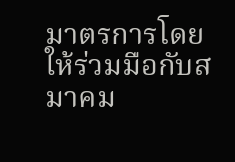มาตรการโดยให้ร่วมมือกับสมาคม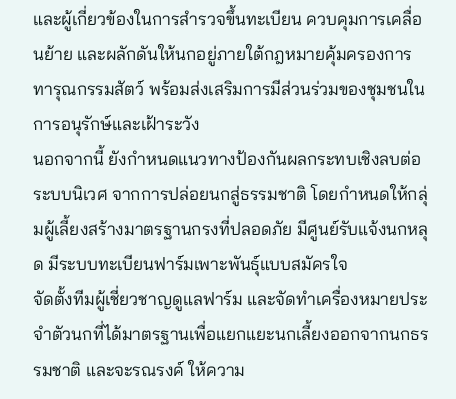และผู้เกี่ยวข้องในการสำรวจขึ้นทะเบียน ควบคุมการเคลื่อนย้าย และผลักดันให้นกอยู่ภายใต้กฎหมายคุ้มครองการทารุณกรรมสัตว์ พร้อมส่งเสริมการมีส่วนร่วมของชุมชนในการอนุรักษ์และเฝ้าระวัง
นอกจากนี้ ยังกำหนดแนวทางป้องกันผลกระทบเชิงลบต่อระบบนิเวศ จากการปล่อยนกสู่ธรรมชาติ โดยกำหนดให้กลุ่มผู้เลี้ยงสร้างมาตรฐานกรงที่ปลอดภัย มีศูนย์รับแจ้งนกหลุด มีระบบทะเบียนฟาร์มเพาะพันธุ์แบบสมัครใจ
จัดตั้งทีมผู้เชี่ยวชาญดูแลฟาร์ม และจัดทำเครื่องหมายประจำตัวนกที่ได้มาตรฐานเพื่อแยกแยะนกเลี้ยงออกจากนกธรรมชาติ และจะรณรงค์ ให้ความ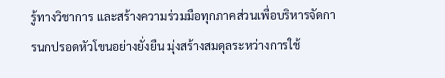รู้ทางวิชาการ และสร้างความร่วมมือทุกภาคส่วนเพื่อบริหารจัดการนกปรอดหัวโขนอย่างยั่งยืน มุ่งสร้างสมดุลระหว่างการใช้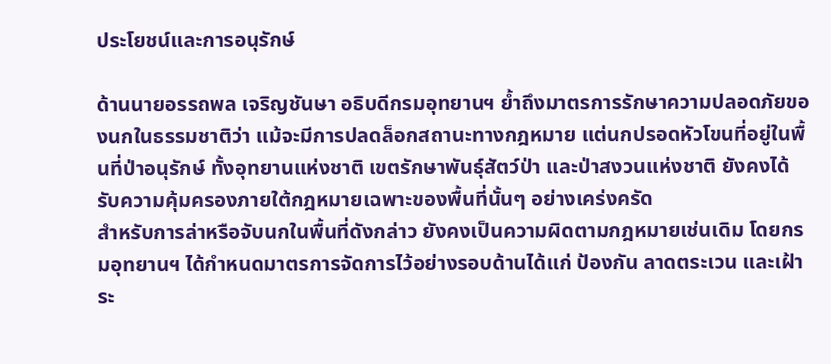ประโยชน์และการอนุรักษ์

ด้านนายอรรถพล เจริญชันษา อธิบดีกรมอุทยานฯ ย้ำถึงมาตรการรักษาความปลอดภัยของนกในธรรมชาติว่า แม้จะมีการปลดล็อกสถานะทางกฎหมาย แต่นกปรอดหัวโขนที่อยู่ในพื้นที่ป่าอนุรักษ์ ทั้งอุทยานแห่งชาติ เขตรักษาพันธุ์สัตว์ป่า และป่าสงวนแห่งชาติ ยังคงได้รับความคุ้มครองภายใต้กฎหมายเฉพาะของพื้นที่นั้นๆ อย่างเคร่งครัด
สำหรับการล่าหรือจับนกในพื้นที่ดังกล่าว ยังคงเป็นความผิดตามกฎหมายเช่นเดิม โดยกรมอุทยานฯ ได้กำหนดมาตรการจัดการไว้อย่างรอบด้านได้แก่ ป้องกัน ลาดตระเวน และเฝ้าระ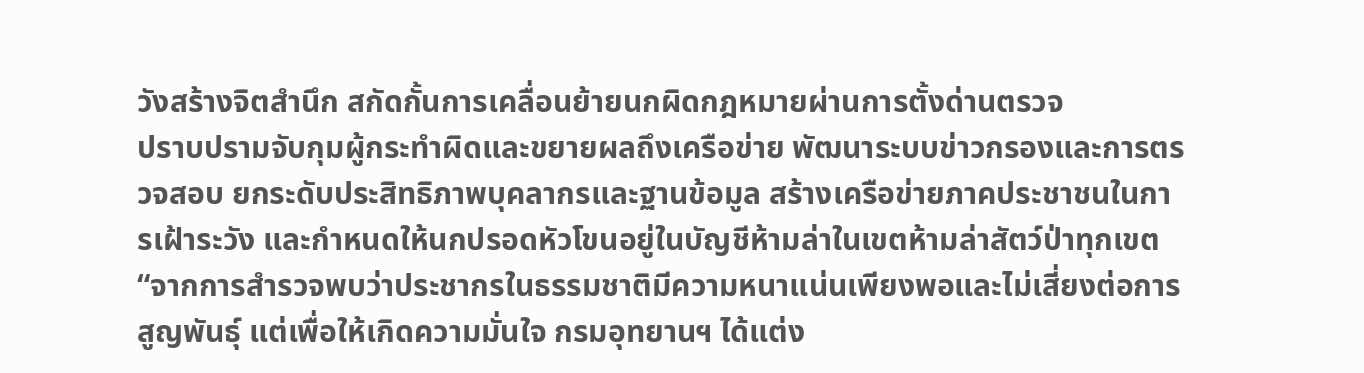วังสร้างจิตสำนึก สกัดกั้นการเคลื่อนย้ายนกผิดกฎหมายผ่านการตั้งด่านตรวจ
ปราบปรามจับกุมผู้กระทำผิดและขยายผลถึงเครือข่าย พัฒนาระบบข่าวกรองและการตรวจสอบ ยกระดับประสิทธิภาพบุคลากรและฐานข้อมูล สร้างเครือข่ายภาคประชาชนในการเฝ้าระวัง และกำหนดให้นกปรอดหัวโขนอยู่ในบัญชีห้ามล่าในเขตห้ามล่าสัตว์ป่าทุกเขต
“จากการสำรวจพบว่าประชากรในธรรมชาติมีความหนาแน่นเพียงพอและไม่เสี่ยงต่อการสูญพันธุ์ แต่เพื่อให้เกิดความมั่นใจ กรมอุทยานฯ ได้แต่ง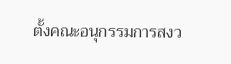ตั้งคณะอนุกรรมการสงว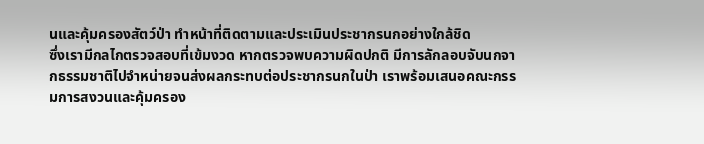นและคุ้มครองสัตว์ป่า ทำหน้าที่ติดตามและประเมินประชากรนกอย่างใกล้ชิด
ซึ่งเรามีกลไกตรวจสอบที่เข้มงวด หากตรวจพบความผิดปกติ มีการลักลอบจับนกจากธรรมชาติไปจำหน่ายจนส่งผลกระทบต่อประชากรนกในป่า เราพร้อมเสนอคณะกรรมการสงวนและคุ้มครอง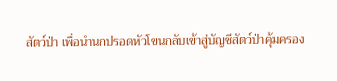สัตว์ป่า เพื่อนำนกปรอดหัวโขนกลับเข้าสู่บัญชีสัตว์ป่าคุ้มครอง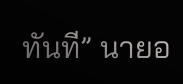ทันที” นายอ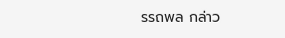รรถพล กล่าว